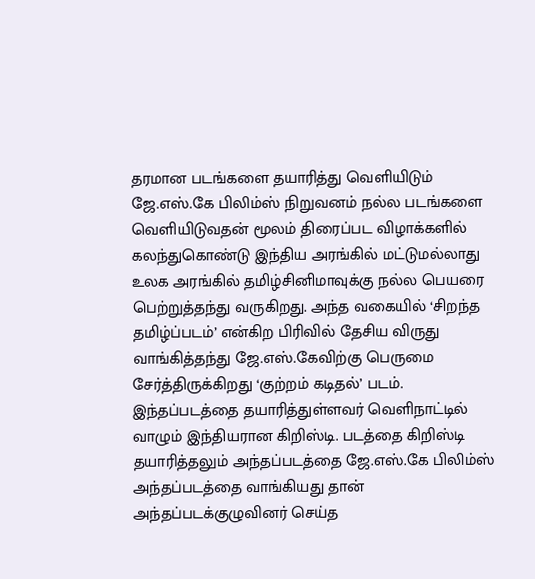தரமான படங்களை தயாரித்து வெளியிடும் ஜே.எஸ்.கே பிலிம்ஸ் நிறுவனம் நல்ல படங்களை வெளியிடுவதன் மூலம் திரைப்பட விழாக்களில் கலந்துகொண்டு இந்திய அரங்கில் மட்டுமல்லாது உலக அரங்கில் தமிழ்சினிமாவுக்கு நல்ல பெயரை பெற்றுத்தந்து வருகிறது. அந்த வகையில் ‘சிறந்த தமிழ்ப்படம்’ என்கிற பிரிவில் தேசிய விருது வாங்கித்தந்து ஜே.எஸ்.கேவிற்கு பெருமை சேர்த்திருக்கிறது ‘குற்றம் கடிதல்’ படம்.
இந்தப்படத்தை தயாரித்துள்ளவர் வெளிநாட்டில் வாழும் இந்தியரான கிறிஸ்டி. படத்தை கிறிஸ்டி தயாரித்தலும் அந்தப்படத்தை ஜே.எஸ்.கே பிலிம்ஸ் அந்தப்படத்தை வாங்கியது தான் அந்தப்படக்குழுவினர் செய்த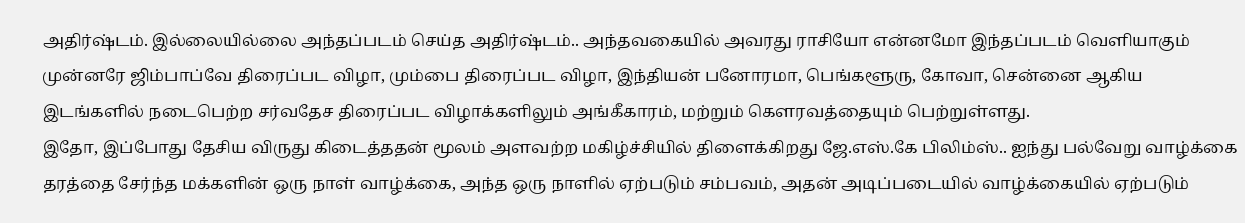அதிர்ஷ்டம். இல்லையில்லை அந்தப்படம் செய்த அதிர்ஷ்டம்.. அந்தவகையில் அவரது ராசியோ என்னமோ இந்தப்படம் வெளியாகும் முன்னரே ஜிம்பாப்வே திரைப்பட விழா, மும்பை திரைப்பட விழா, இந்தியன் பனோரமா, பெங்களூரு, கோவா, சென்னை ஆகிய இடங்களில் நடைபெற்ற சர்வதேச திரைப்பட விழாக்களிலும் அங்கீகாரம், மற்றும் கௌரவத்தையும் பெற்றுள்ளது.
இதோ, இப்போது தேசிய விருது கிடைத்ததன் மூலம் அளவற்ற மகிழ்ச்சியில் திளைக்கிறது ஜே.எஸ்.கே பிலிம்ஸ்.. ஐந்து பல்வேறு வாழ்க்கை தரத்தை சேர்ந்த மக்களின் ஒரு நாள் வாழ்க்கை, அந்த ஒரு நாளில் ஏற்படும் சம்பவம், அதன் அடிப்படையில் வாழ்க்கையில் ஏற்படும்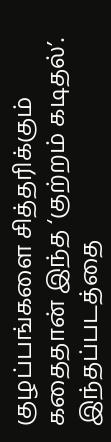குழப்பங்களை சித்தரிக்கும் கதைதான் இந்த ‘குற்றம் கடிதல்’. இந்தப்படத்தை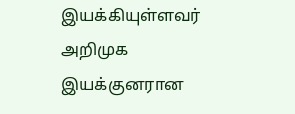இயக்கியுள்ளவர் அறிமுக இயக்குனரான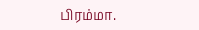பிரம்மா.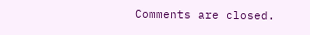Comments are closed.